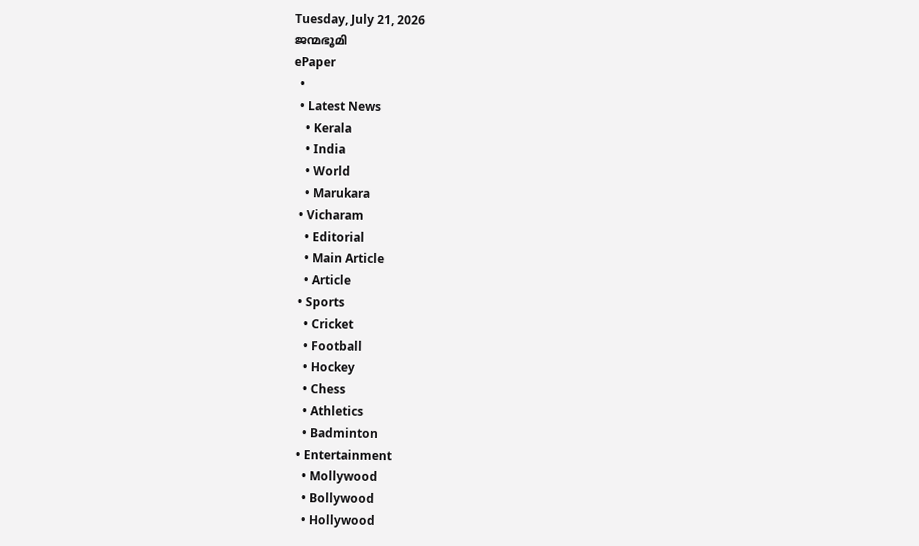Tuesday, July 21, 2026
ജന്മഭൂമി
ePaper
  •
  • Latest News
    • Kerala
    • India
    • World
    • Marukara
  • Vicharam
    • Editorial
    • Main Article
    • Article
  • Sports
    • Cricket
    • Football
    • Hockey
    • Chess
    • Athletics
    • Badminton
  • Entertainment
    • Mollywood
    • Bollywood
    • Hollywood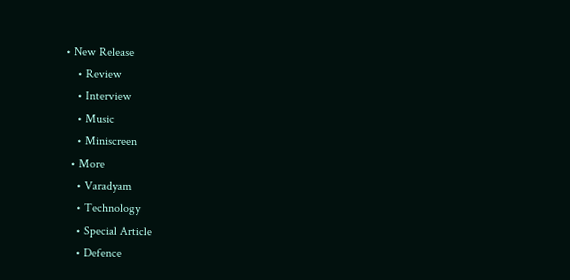• New Release
    • Review
    • Interview
    • Music
    • Miniscreen
  • More
    • Varadyam
    • Technology
    • Special Article
    • Defence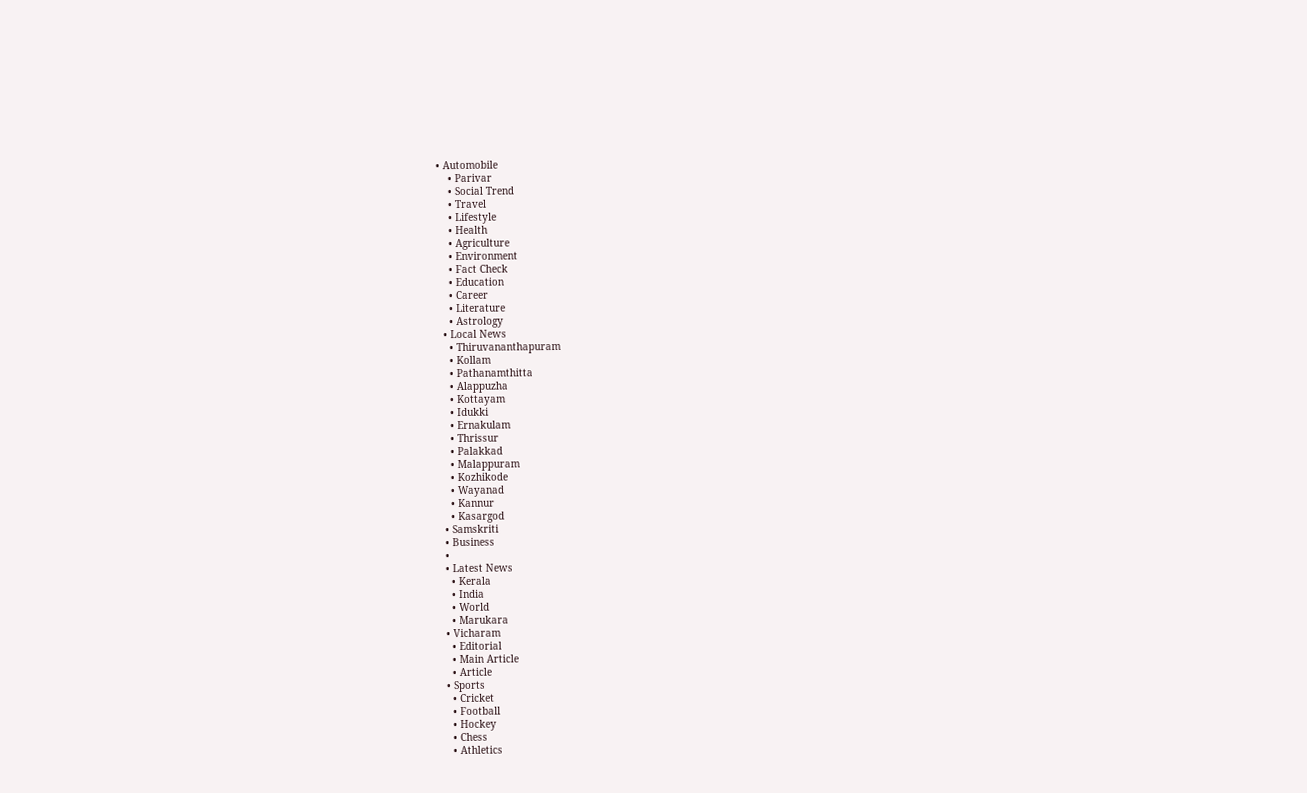• Automobile
    • Parivar
    • Social Trend
    • Travel
    • Lifestyle
    • Health
    • Agriculture
    • Environment
    • Fact Check
    • Education
    • Career
    • Literature
    • Astrology
  • Local News
    • Thiruvananthapuram
    • Kollam
    • Pathanamthitta
    • Alappuzha
    • Kottayam
    • Idukki
    • Ernakulam
    • Thrissur
    • Palakkad
    • Malappuram
    • Kozhikode
    • Wayanad
    • Kannur
    • Kasargod
  • Samskriti
  • Business
  •
  • Latest News
    • Kerala
    • India
    • World
    • Marukara
  • Vicharam
    • Editorial
    • Main Article
    • Article
  • Sports
    • Cricket
    • Football
    • Hockey
    • Chess
    • Athletics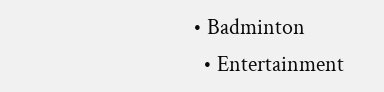• Badminton
  • Entertainment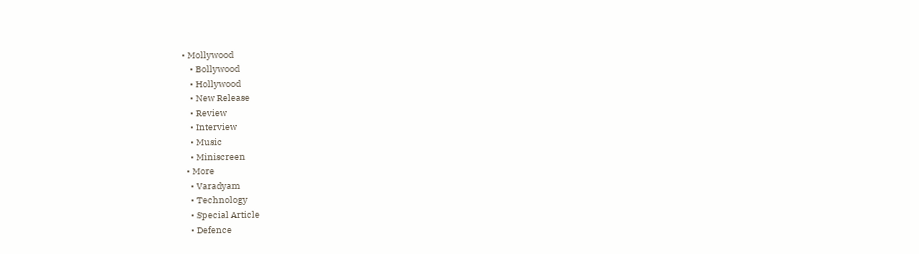• Mollywood
    • Bollywood
    • Hollywood
    • New Release
    • Review
    • Interview
    • Music
    • Miniscreen
  • More
    • Varadyam
    • Technology
    • Special Article
    • Defence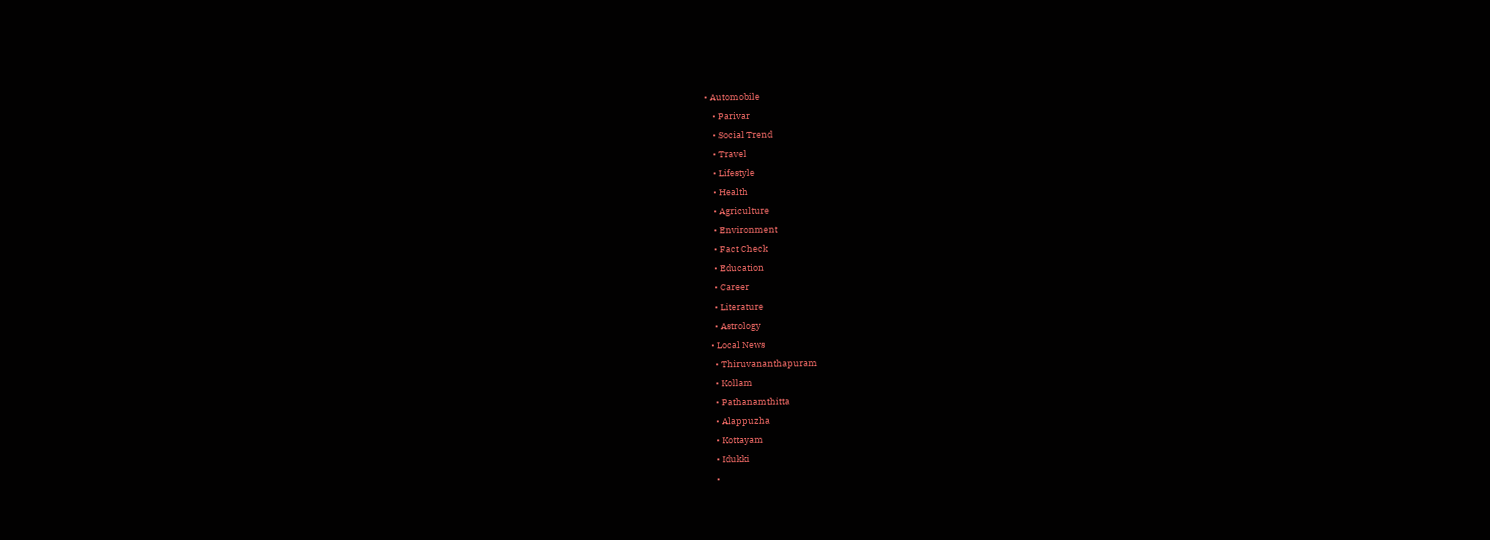• Automobile
    • Parivar
    • Social Trend
    • Travel
    • Lifestyle
    • Health
    • Agriculture
    • Environment
    • Fact Check
    • Education
    • Career
    • Literature
    • Astrology
  • Local News
    • Thiruvananthapuram
    • Kollam
    • Pathanamthitta
    • Alappuzha
    • Kottayam
    • Idukki
    •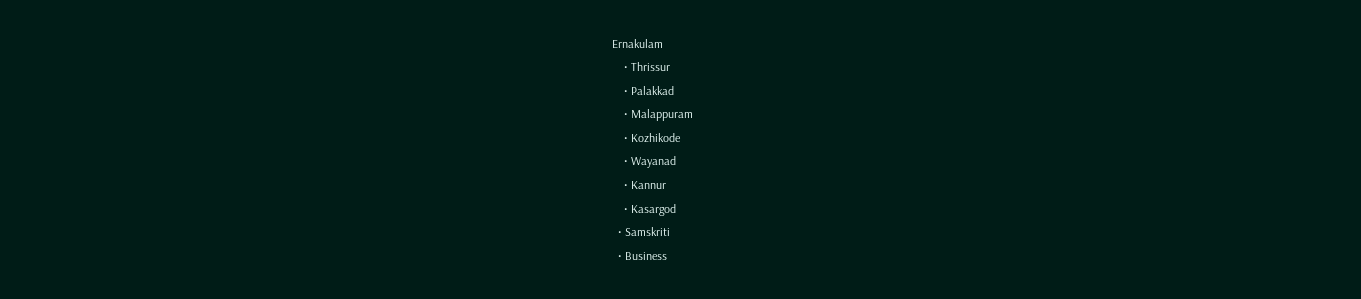Ernakulam
    • Thrissur
    • Palakkad
    • Malappuram
    • Kozhikode
    • Wayanad
    • Kannur
    • Kasargod
  • Samskriti
  • Business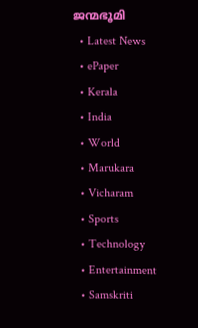ജന്മഭൂമി
  • Latest News
  • ePaper
  • Kerala
  • India
  • World
  • Marukara
  • Vicharam
  • Sports
  • Technology
  • Entertainment
  • Samskriti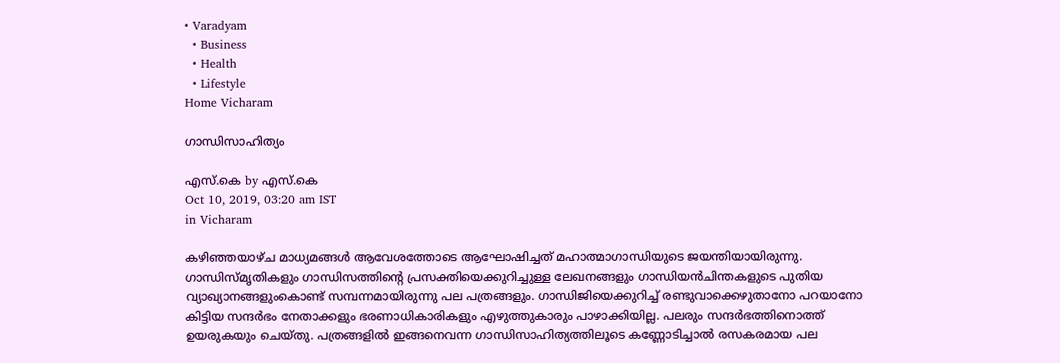• Varadyam
  • Business
  • Health
  • Lifestyle
Home Vicharam

ഗാന്ധിസാഹിത്യം

എസ്.കെ by എസ്.കെ
Oct 10, 2019, 03:20 am IST
in Vicharam

കഴിഞ്ഞയാഴ്ച മാധ്യമങ്ങള്‍ ആവേശത്തോടെ ആഘോഷിച്ചത് മഹാത്മാഗാന്ധിയുടെ ജയന്തിയായിരുന്നു. ഗാന്ധിസ്മൃതികളും ഗാന്ധിസത്തിന്റെ പ്രസക്തിയെക്കുറിച്ചുള്ള ലേഖനങ്ങളും ഗാന്ധിയന്‍ചിന്തകളുടെ പുതിയ വ്യാഖ്യാനങ്ങളുംകൊണ്ട് സമ്പന്നമായിരുന്നു പല പത്രങ്ങളും. ഗാന്ധിജിയെക്കുറിച്ച് രണ്ടുവാക്കെഴുതാനോ പറയാനോ കിട്ടിയ സന്ദര്‍ഭം നേതാക്കളും ഭരണാധികാരികളും എഴുത്തുകാരും പാഴാക്കിയില്ല. പലരും സന്ദര്‍ഭത്തിനൊത്ത് ഉയരുകയും ചെയ്തു. പത്രങ്ങളില്‍ ഇങ്ങനെവന്ന ഗാന്ധിസാഹിത്യത്തിലൂടെ കണ്ണോടിച്ചാല്‍ രസകരമായ പല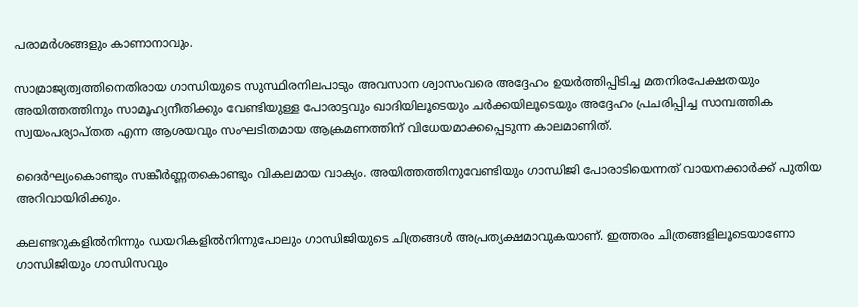പരാമര്‍ശങ്ങളും കാണാനാവും.

സാമ്രാജ്യത്വത്തിനെതിരായ ഗാന്ധിയുടെ സുസ്ഥിരനിലപാടും അവസാന ശ്വാസംവരെ അദ്ദേഹം ഉയര്‍ത്തിപ്പിടിച്ച മതനിരപേക്ഷതയും അയിത്തത്തിനും സാമൂഹ്യനീതിക്കും വേണ്ടിയുള്ള പോരാട്ടവും ഖാദിയിലൂടെയും ചര്‍ക്കയിലൂടെയും അദ്ദേഹം പ്രചരിപ്പിച്ച സാമ്പത്തിക സ്വയംപര്യാപ്തത എന്ന ആശയവും സംഘടിതമായ ആക്രമണത്തിന് വിധേയമാക്കപ്പെടുന്ന കാലമാണിത്.

ദൈര്‍ഘ്യംകൊണ്ടും സങ്കീര്‍ണ്ണതകൊണ്ടും വികലമായ വാക്യം. അയിത്തത്തിനുവേണ്ടിയും ഗാന്ധിജി പോരാടിയെന്നത് വായനക്കാര്‍ക്ക് പുതിയ അറിവായിരിക്കും.

കലണ്ടറുകളില്‍നിന്നും ഡയറികളില്‍നിന്നുപോലും ഗാന്ധിജിയുടെ ചിത്രങ്ങള്‍ അപ്രത്യക്ഷമാവുകയാണ്. ഇത്തരം ചിത്രങ്ങളിലൂടെയാണോ ഗാന്ധിജിയും ഗാന്ധിസവും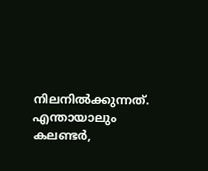നിലനില്‍ക്കുന്നത്. എന്തായാലും കലണ്ടര്‍,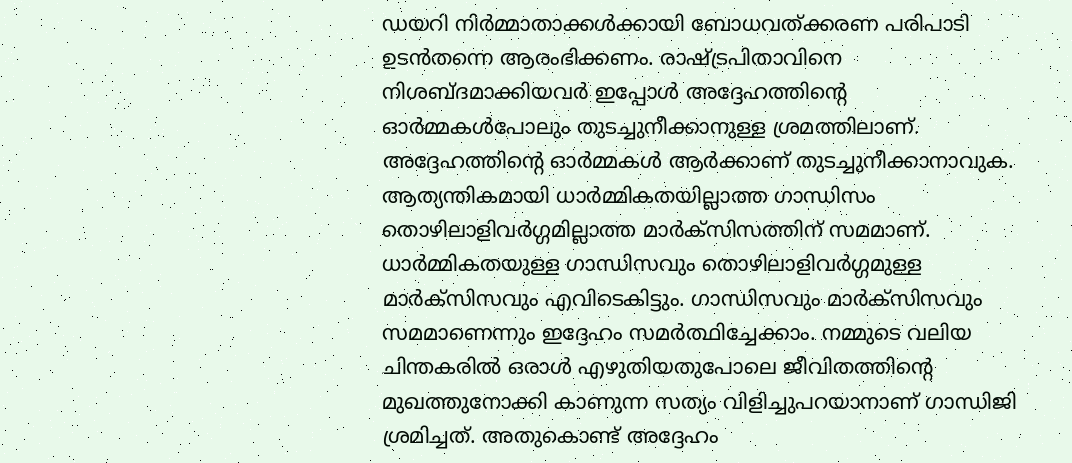ഡയറി നിര്‍മ്മാതാക്കള്‍ക്കായി ബോധവത്ക്കരണ പരിപാടി ഉടന്‍തന്നെ ആരംഭിക്കണം. രാഷ്‌ട്രപിതാവിനെ നിശബ്ദമാക്കിയവര്‍ ഇപ്പോള്‍ അദ്ദേഹത്തിന്റെ ഓര്‍മ്മകള്‍പോലും തുടച്ചുനീക്കാനുള്ള ശ്രമത്തിലാണ്. അദ്ദേഹത്തിന്റെ ഓര്‍മ്മകള്‍ ആര്‍ക്കാണ് തുടച്ചുനീക്കാനാവുക. ആത്യന്തികമായി ധാര്‍മ്മികതയില്ലാത്ത ഗാന്ധിസം തൊഴിലാളിവര്‍ഗ്ഗമില്ലാത്ത മാര്‍ക്‌സിസത്തിന് സമമാണ്. ധാര്‍മ്മികതയുള്ള ഗാന്ധിസവും തൊഴിലാളിവര്‍ഗ്ഗമുള്ള മാര്‍ക്‌സിസവും എവിടെകിട്ടും. ഗാന്ധിസവും മാര്‍ക്‌സിസവും സമമാണെന്നും ഇദ്ദേഹം സമര്‍ത്ഥിച്ചേക്കാം. നമ്മുടെ വലിയ ചിന്തകരില്‍ ഒരാള്‍ എഴുതിയതുപോലെ ജീവിതത്തിന്റെ മുഖത്തുനോക്കി കാണുന്ന സത്യം വിളിച്ചുപറയാനാണ് ഗാന്ധിജി ശ്രമിച്ചത്. അതുകൊണ്ട് അദ്ദേഹം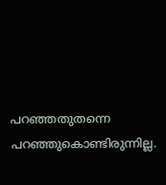പറഞ്ഞതുതന്നെ പറഞ്ഞുകൊണ്ടിരുന്നില്ല.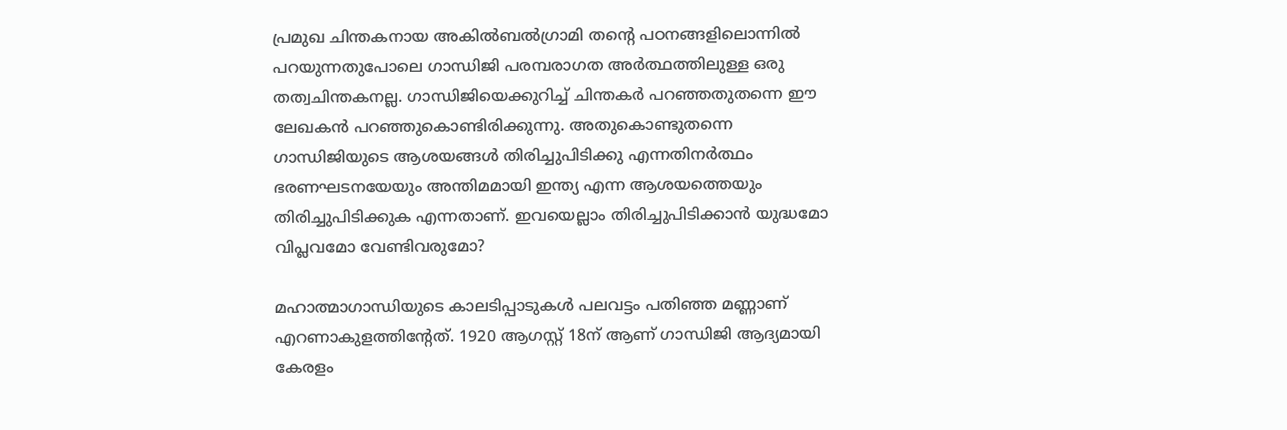പ്രമുഖ ചിന്തകനായ അകില്‍ബല്‍ഗ്രാമി തന്റെ പഠനങ്ങളിലൊന്നില്‍ പറയുന്നതുപോലെ ഗാന്ധിജി പരമ്പരാഗത അര്‍ത്ഥത്തിലുള്ള ഒരു തത്വചിന്തകനല്ല. ഗാന്ധിജിയെക്കുറിച്ച് ചിന്തകര്‍ പറഞ്ഞതുതന്നെ ഈ ലേഖകന്‍ പറഞ്ഞുകൊണ്ടിരിക്കുന്നു. അതുകൊണ്ടുതന്നെ ഗാന്ധിജിയുടെ ആശയങ്ങള്‍ തിരിച്ചുപിടിക്കു എന്നതിനര്‍ത്ഥം ഭരണഘടനയേയും അന്തിമമായി ഇന്ത്യ എന്ന ആശയത്തെയും തിരിച്ചുപിടിക്കുക എന്നതാണ്. ഇവയെല്ലാം തിരിച്ചുപിടിക്കാന്‍ യുദ്ധമോ വിപ്ലവമോ വേണ്ടിവരുമോ?

മഹാത്മാഗാന്ധിയുടെ കാലടിപ്പാടുകള്‍ പലവട്ടം പതിഞ്ഞ മണ്ണാണ് എറണാകുളത്തിന്റേത്. 1920 ആഗസ്റ്റ് 18ന് ആണ് ഗാന്ധിജി ആദ്യമായി കേരളം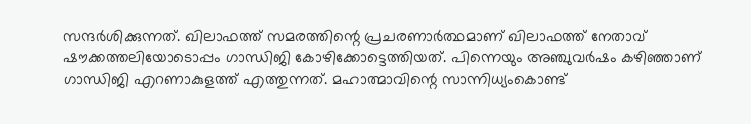സന്ദര്‍ശിക്കുന്നത്. ഖിലാഫത്ത് സമരത്തിന്റെ പ്രചരണാര്‍ത്ഥമാണ് ഖിലാഫത്ത് നേതാവ് ഷൗക്കത്തലിയോടൊപ്പം ഗാന്ധിജി കോഴിക്കോട്ടെത്തിയത്. പിന്നെയും അഞ്ചുവര്‍ഷം കഴിഞ്ഞാണ് ഗാന്ധിജി എറണാകുളത്ത് എത്തുന്നത്. മഹാത്മാവിന്റെ സാന്നിധ്യംകൊണ്ട്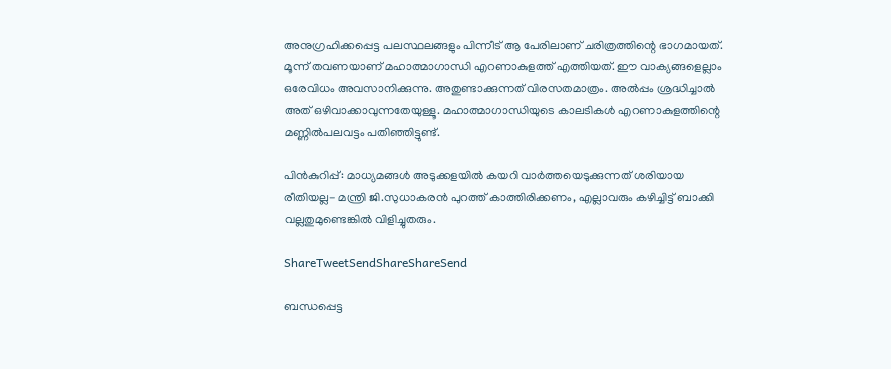അനുഗ്രഹിക്കപ്പെട്ട പലസ്ഥലങ്ങളും പിന്നീട് ആ പേരിലാണ് ചരിത്രത്തിന്റെ ഭാഗമായത്. മൂന്ന് തവണയാണ് മഹാത്മാഗാന്ധി എറണാകുളത്ത് എത്തിയത്. ഈ വാക്യങ്ങളെല്ലാം ഒരേവിധം അവസാനിക്കുന്നു. അതുണ്ടാക്കുന്നത് വിരസതമാത്രം. അല്‍പ്പം ശ്രദ്ധിച്ചാല്‍ അത് ഒഴിവാക്കാവുന്നതേയുള്ളൂ. മഹാത്മാഗാന്ധിയുടെ കാലടികള്‍ എറണാകുളത്തിന്റെ മണ്ണില്‍പലവട്ടം പതിഞ്ഞിട്ടുണ്ട്.

പിന്‍കുറിപ്പ്: മാധ്യമങ്ങള്‍ അടുക്കളയില്‍ കയറി വാര്‍ത്തയെടുക്കുന്നത് ശരിയായ രീതിയല്ല- മന്ത്രി ജി.സുധാകരന്‍ പുറത്ത് കാത്തിരിക്കണം, എല്ലാവരും കഴിച്ചിട്ട് ബാക്കി വല്ലതുമുണ്ടെങ്കില്‍ വിളിച്ചുതരും.

ShareTweetSendShareShareSend

ബന്ധപ്പെട്ട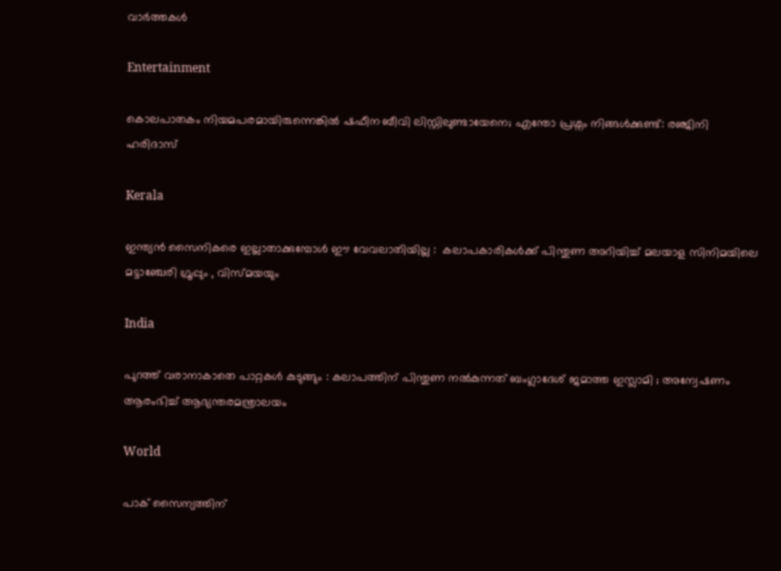വാര്‍ത്തകള്‍

Entertainment

കൊലപാതകം നിയമപരമായിരുന്നെങ്കിൽ ഷഫീന ബീവി ലിസ്റ്റിലുണ്ടായേനെ; എന്തോ പ്രശ്നം നിങ്ങൾക്കുണ്ട്: രഞ്ജിനി ഹരിദാസ്

Kerala

ഇന്ത്യൻ സൈനികരെ ഇല്ലാതാക്കുമ്പോൾ ഈ വേവലാതിയില്ല :  കലാപകാരികൾക്ക് പിന്തുണ അറിയിച്ച് മലയാള സിനിമയിലെ മട്ടാഞ്ചേരി ഗ്രൂപ്പും , വിസ്മയയും

India

പുറത്ത് വരാനാകാതെ പാറ്റകൾ കുടുങ്ങും : കലാപത്തിന് പിന്തുണ നൽകുന്നത് ബംഗ്ലാദേശ് ജമാത്ത ഇസ്ലാമി ; അന്വേഷണം ആരംഭിച്ച് ആഭ്യന്തരമന്ത്രാലയം

World

പാക് സൈന്യത്തിന്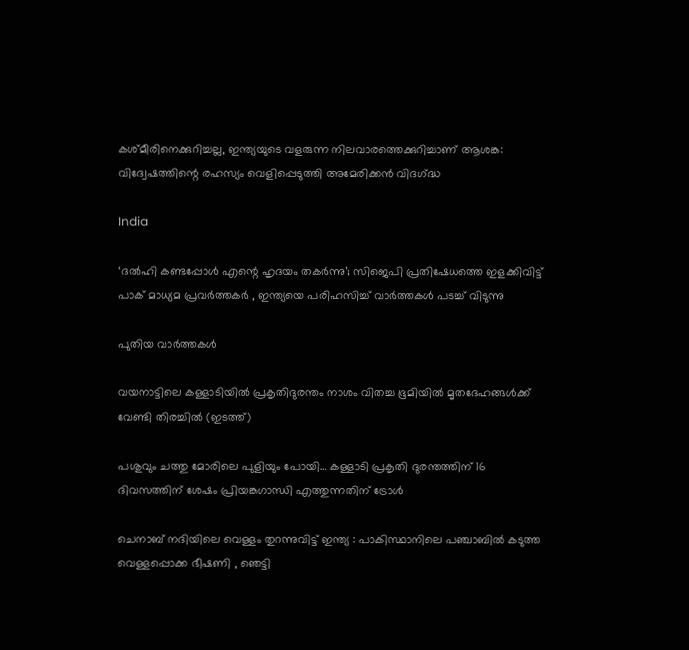കശ്മീരിനെക്കുറിച്ചല്ല, ഇന്ത്യയുടെ വളരുന്ന നിലവാരത്തെക്കുറിച്ചാണ് ആശങ്ക: വിദ്വേഷത്തിന്റെ രഹസ്യം വെളിപ്പെടുത്തി അമേരിക്കൻ വിദഗ്‌ദ്ധ

India

‘ദൽഹി കണ്ടപ്പോൾ എന്റെ ഹൃദയം തകർന്നു’; സിജെപി പ്രതിഷേധത്തെ ഇളക്കിവിട്ട് പാക് മാധ്യമ പ്രവർത്തകർ , ഇന്ത്യയെ പരിഹസിച്ച് വാർത്തകൾ പടച്ച് വിടുന്നു

പുതിയ വാര്‍ത്തകള്‍

വയനാട്ടിലെ കള്ളാടിയില്‍ പ്രകൃതിദുരന്തം നാശം വിതച്ച ഭൂമിയില്‍ മൃതദേഹങ്ങള്‍ക്ക് വേണ്ടി തിരച്ചില്‍ (ഇടത്ത്)

പശുവും ചത്തു മോരിലെ പുളിയും പോയി… കള്ളാടി പ്രകൃതി ദുരന്തത്തിന് 16 ദിവസത്തിന് ശേഷം പ്രിയങ്കഗാന്ധി എത്തുന്നതിന് ട്രോള്‍

ചെനാബ് നദിയിലെ വെള്ളം തുറന്നുവിട്ട് ഇന്ത്യ : പാകിസ്ഥാനിലെ പഞ്ചാബിൽ കടുത്ത വെള്ളപ്പൊക്ക ഭീഷണി , ഞെട്ടി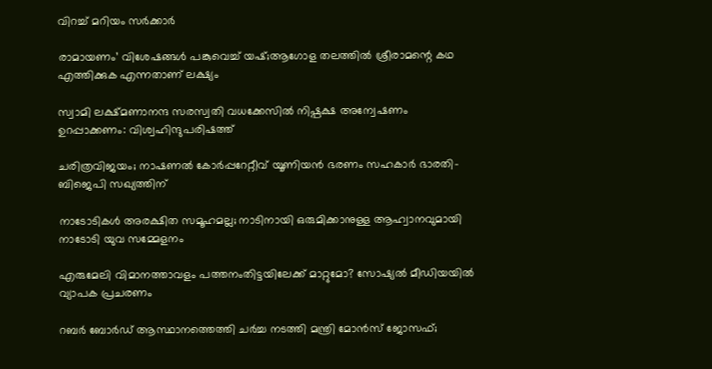വിറച്ച് മറിയം സർക്കാർ

രാമായണം’ വിശേഷങ്ങൾ പങ്കുവെച്ച് യഷ്;ആഗോള തലത്തിൽ ശ്രീരാമന്റെ കഥ എത്തിക്കുക എന്നതാണ് ലക്ഷ്യം

സ്വാമി ലക്ഷ്മണാനന്ദ സരസ്വതി വധക്കേസില്‍ നിഷ്പക്ഷ അന്വേഷണം ഉറപ്പാക്കണം: വിശ്വഹിന്ദുപരിഷത്ത്

ചരിത്രവിജയം; നാഷണല്‍ കോര്‍പ്പറേറ്റീവ് യൂണിയന്‍ ഭരണം സഹകാര്‍ ഭാരതി-ബിജെപി സഖ്യത്തിന്

നാടോടികൾ അരക്ഷിത സമൂഹമല്ല; നാടിനായി ഒരുമിക്കാനുള്ള ആഹ്വാനവുമായി നാടോടി യുവ സമ്മേളനം

എരുമേലി വിമാനത്താവളം പത്തനംതിട്ടയിലേക്ക് മാറ്റുമോ? സോഷ്യല്‍ മീഡിയയില്‍ വ്യാപക പ്രചരണം

റബര്‍ ബോര്‍ഡ് ആസ്ഥാനത്തെത്തി ചര്‍ച്ച നടത്തി മന്ത്രി മോന്‍സ് ജോസഫ്;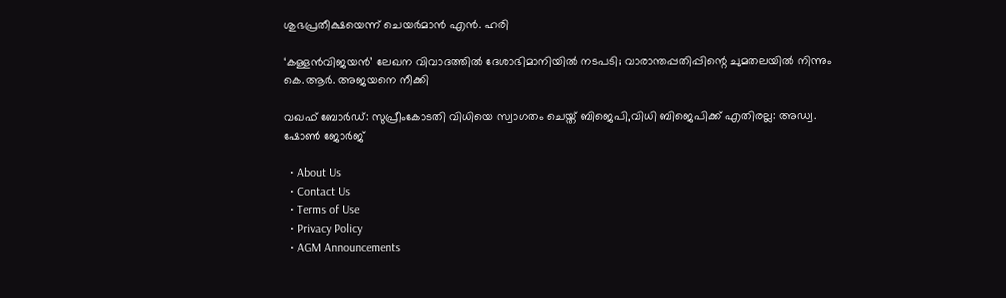ശുഭപ്രതീക്ഷയെന്ന് ചെയര്‍മാന്‍ എന്‍. ഹരി

‘കള്ളൻവിജയൻ’ ലേഖന വിവാദത്തിൽ ദേശാഭിമാനിയിൽ നടപടി; വാരാന്തപ്പതിപ്പിന്റെ ചുമതലയിൽ നിന്നും കെ.ആർ. അജയനെ നീക്കി

വഖഫ് ബോർഡ്: സുപ്രീംകോടതി വിധിയെ സ്വാഗതം ചെയ്ത് ബിജെപി,വിധി ബിജെപിക്ക് എതിരല്ല: അഡ്വ. ഷോൺ ജോർജ്

  • About Us
  • Contact Us
  • Terms of Use
  • Privacy Policy
  • AGM Announcements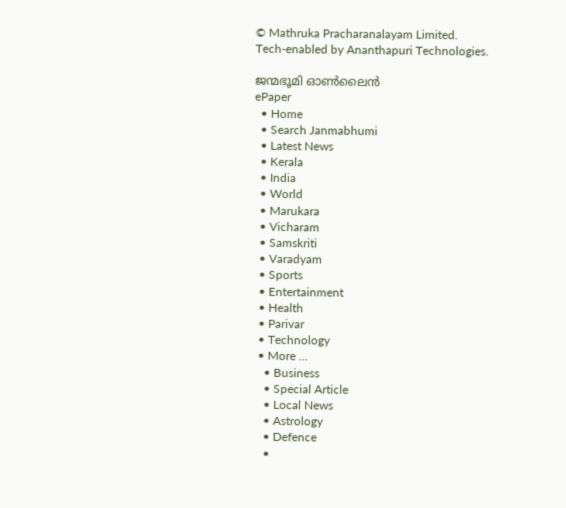© Mathruka Pracharanalayam Limited.
Tech-enabled by Ananthapuri Technologies.

ജന്മഭൂമി ഓണ്‍ലൈന്‍
ePaper
  • Home
  • Search Janmabhumi
  • Latest News
  • Kerala
  • India
  • World
  • Marukara
  • Vicharam
  • Samskriti
  • Varadyam
  • Sports
  • Entertainment
  • Health
  • Parivar
  • Technology
  • More …
    • Business
    • Special Article
    • Local News
    • Astrology
    • Defence
    •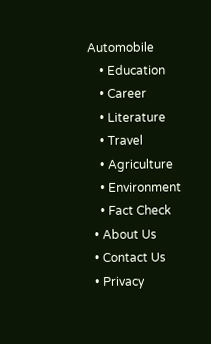Automobile
    • Education
    • Career
    • Literature
    • Travel
    • Agriculture
    • Environment
    • Fact Check
  • About Us
  • Contact Us
  • Privacy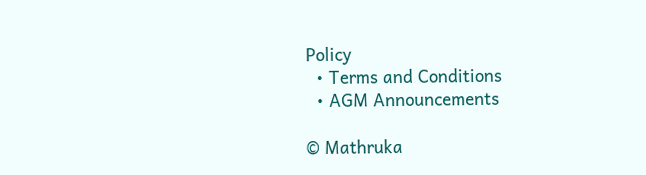Policy
  • Terms and Conditions
  • AGM Announcements

© Mathruka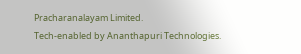Pracharanalayam Limited.
Tech-enabled by Ananthapuri Technologies.